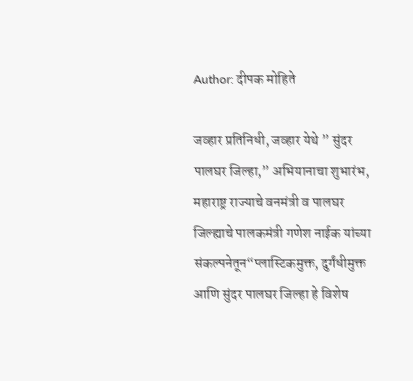Author: दीपक मोहिते

जव्हार प्रतिनिधी, जव्हार येथे ” सुंदर पालघर जिल्हा,” अभियानाचा शुभारंभ, महाराष्ट्र राज्याचे वनमंत्री व पालघर जिल्ह्याचे पालकमंत्री गणेश नाईक यांच्या संकल्पनेतून“प्लास्टिकमुक्त, दुर्गंधीमुक्त आणि सुंदर पालघर जिल्हा हे विशेष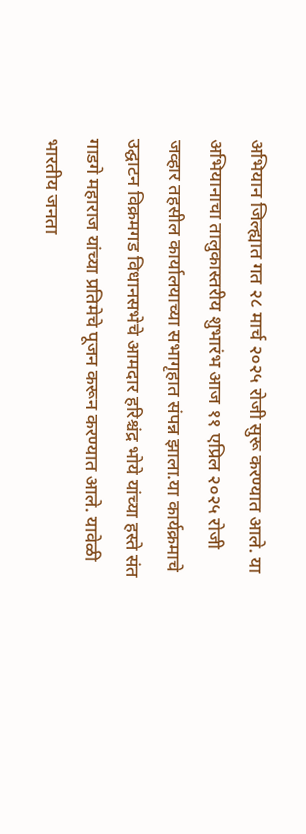अभियान जिल्ह्यात गत २८ मार्च २०२५ रोजी सुरू करण्यात आले. या अभियानाचा तालुकास्तरीय शुभारंभ आज ११ एप्रिल २०२५ रोजी जव्हार तहसील कार्यालयाच्या सभागृहात संपन्न झाला.या कार्यक्रमाचे उद्घाटन विक्रमगड विधानसभेचे आमदार हरिश्चंद्र भोये यांच्या हस्ते संत गाडगे महाराज यांच्या प्रतिमेचे पूजन करून करण्यात आले. यावेळी भारतीय जनता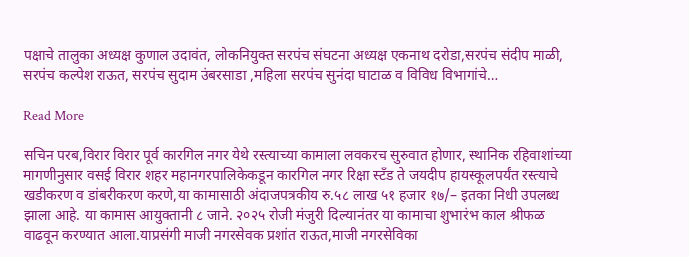पक्षाचे तालुका अध्यक्ष कुणाल उदावंत, लोकनियुक्त सरपंच संघटना अध्यक्ष एकनाथ दरोडा,सरपंच संदीप माळी, सरपंच कल्पेश राऊत, सरपंच सुदाम उंबरसाडा ,महिला सरपंच सुनंदा घाटाळ व विविध विभागांचे…

Read More

सचिन परब,विरार विरार पूर्व कारगिल नगर येथे रस्त्याच्या कामाला लवकरच सुरुवात होणार, स्थानिक रहिवाशांच्या मागणीनुसार वसई विरार शहर महानगरपालिकेकडून कारगिल नगर रिक्षा स्टँड ते जयदीप हायस्कूलपर्यंत रस्त्याचे खडीकरण व डांबरीकरण करणे,या कामासाठी अंदाजपत्रकीय रु.५८ लाख ५१ हजार १७/– इतका निधी उपलब्ध झाला आहे. या कामास आयुक्तानी ८ जाने. २०२५ रोजी मंजुरी दिल्यानंतर या कामाचा शुभारंभ काल श्रीफळ वाढवून करण्यात आला.याप्रसंगी माजी नगरसेवक प्रशांत राऊत,माजी नगरसेविका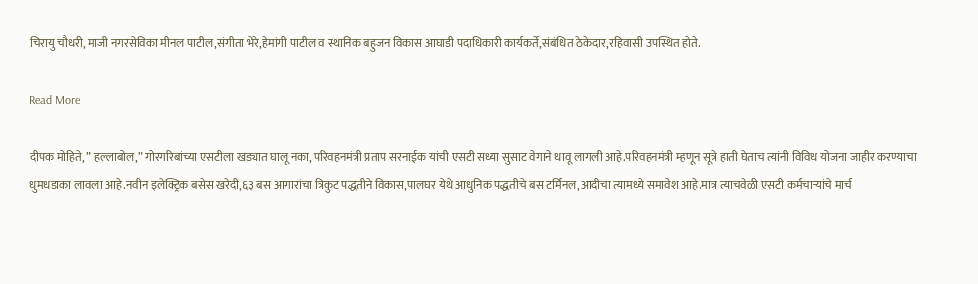चिरायु चौधरी, माजी नगरसेविका मीनल पाटील,संगीता भेरे,हेमांगी पाटील व स्थानिक बहुजन विकास आघाडी पदाधिकारी कार्यकर्ते,संबंधित ठेकेदार,रहिवासी उपस्थित होते.

Read More

दीपक मोहिते, ” हल्लाबोल,” गोरगरिबांच्या एसटीला खड्यात घालू नका, परिवहनमंत्री प्रताप सरनाईक यांची एसटी सध्या सुसाट वेगाने धावू लागली आहे.परिवहनमंत्री म्हणून सूत्रे हाती घेताच त्यांनी विविध योजना जाहीर करण्याचा धुमधडाका लावला आहे.नवीन इलेक्ट्रिक बसेस खरेदी,६३ बस आगारांचा त्रिकुट पद्धतीने विकास,पालघर येथे आधुनिक पद्धतीचे बस टर्मिनल,आदीचा त्यामध्ये समावेश आहे.मात्र त्याचवेळी एसटी कर्मचाऱ्यांचे मार्च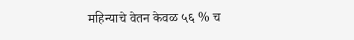महिन्याचे वेतन केवळ ५६ % च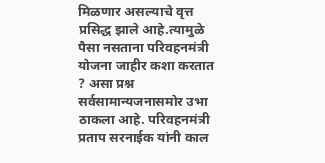मिळणार असल्याचे वृत्त प्रसिद्ध झाले आहे.त्यामुळे पैसा नसताना परिवहनमंत्री योजना जाहीर कशा करतात ? असा प्रश्न सर्वसामान्यजनासमोर उभा ठाकला आहे. परिवहनमंत्री प्रताप सरनाईक यांनी काल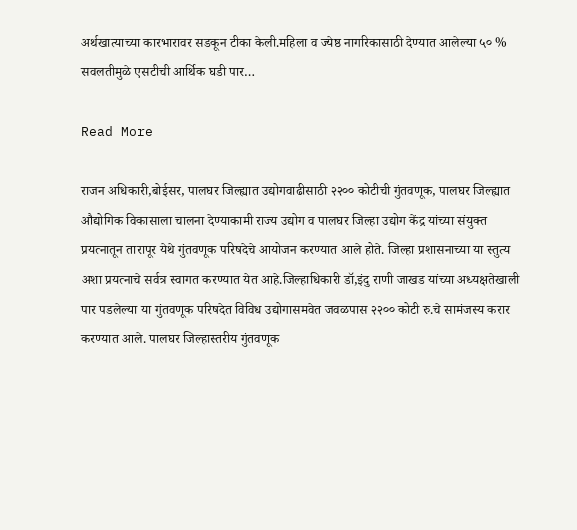अर्थखात्याच्या कारभारावर सडकून टीका केली.महिला व ज्येष्ठ नागरिकासाठी देण्यात आलेल्या ५० % सवलतीमुळे एसटीची आर्थिक घडी पार…

Read More

राजन अधिकारी,बोईसर, पालघर जिल्ह्यात उद्योगवाढीसाठी २२०० कोटीची गुंतवणूक, पालघर जिल्ह्यात औद्योगिक विकासाला चालना देण्याकामी राज्य उद्योग व पालघर जिल्हा उद्योग केंद्र यांच्या संयुक्त प्रयत्नातून तारापूर येथे गुंतवणूक परिषदेचे आयोजन करण्यात आले होते. जिल्हा प्रशासनाच्या या स्तुत्य अशा प्रयत्नाचे सर्वत्र स्वागत करण्यात येत आहे.जिल्हाधिकारी डॉ,इंदु राणी जाखड यांच्या अध्यक्षतेखाली पार पडलेल्या या गुंतवणूक परिषदेत विविध उद्योगासमवेत जवळपास २२०० कोटी रु.चे सामंजस्य करार करण्यात आले. पालघर जिल्हास्तरीय गुंतवणूक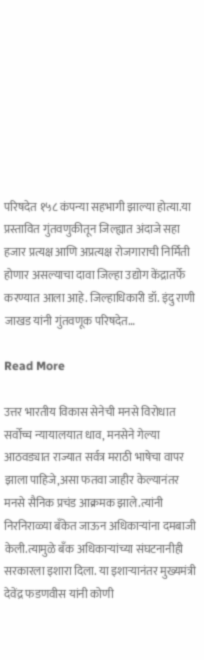परिषदेत १५८ कंपन्या सहभागी झाल्या होत्या.या प्रस्तावित गुंतवणुकीतून जिल्ह्यात अंदाजे सहा हजार प्रत्यक्ष आणि अप्रत्यक्ष रोजगाराची निर्मिती होणार असल्याचा दावा जिल्हा उद्योग केंद्रातर्फे करण्यात आला आहे. जिल्हाधिकारी डॉ. इंदु राणी जाखड यांनी गुंतवणूक परिषदेत…

Read More

उत्तर भारतीय विकास सेनेची मनसे विरोधात सर्वोच्च न्यायालयात धाव, मनसेने गेल्या आठवड्यात राज्यात सर्वत्र मराठी भाषेचा वापर झाला पाहिजे,असा फतवा जाहीर केल्यानंतर मनसे सैनिक प्रचंड आक्रमक झाले.त्यांनी निरनिराळ्या बँकेत जाऊन अधिकाऱ्यांना दमबाजी केली.त्यामुळे बँक अधिकाऱ्यांच्या संघटनानीही सरकारला इशारा दिला. या इशाऱ्यानंतर मुख्यमंत्री देवेंद्र फडणवीस यांनी कोणी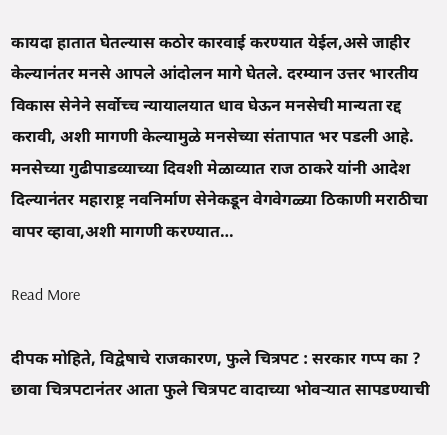कायदा हातात घेतल्यास कठोर कारवाई करण्यात येईल,असे जाहीर केल्यानंतर मनसे आपले आंदोलन मागे घेतले. दरम्यान उत्तर भारतीय विकास सेनेने सर्वोच्च न्यायालयात धाव घेऊन मनसेची मान्यता रद्द करावी, अशी मागणी केल्यामुळे मनसेच्या संतापात भर पडली आहे. मनसेच्या गुढीपाडव्याच्या दिवशी मेळाव्यात राज ठाकरे यांनी आदेश दिल्यानंतर महाराष्ट्र नवनिर्माण सेनेकडून वेगवेगळ्या ठिकाणी मराठीचा वापर व्हावा,अशी मागणी करण्यात…

Read More

दीपक मोहिते, विद्वेषाचे राजकारण, फुले चित्रपट : सरकार गप्प का ? छावा चित्रपटानंतर आता फुले चित्रपट वादाच्या भोवऱ्यात सापडण्याची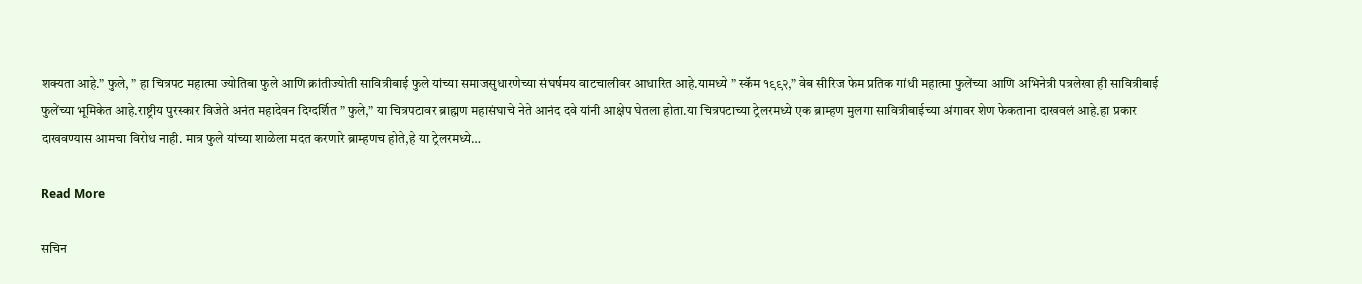शक्यता आहे.” फुले, ” हा चित्रपट महात्मा ज्योतिबा फुले आणि क्रांतीज्योती सावित्रीबाई फुले यांच्या समाजसुधारणेच्या संघर्षमय वाटचालीवर आधारित आहे.यामध्ये ” स्कॅम १९९२,” वेब सीरिज फेम प्रतिक गांधी महात्मा फुलेंच्या आणि अभिनेत्री पत्रलेखा ही सावित्रीबाई फुलेंच्या भूमिकेत आहे.राष्ट्रीय पुरस्कार विजेते अनंत महादेवन दिग्दर्शित ” फुले,” या चित्रपटावर ब्राह्मण महासंघाचे नेते आनंद दवे यांनी आक्षेप घेतला होता.या चित्रपटाच्या ट्रेलरमध्ये एक ब्राम्हण मुलगा सावित्रीबाईच्या अंगावर शेण फेकताना दाखवलं आहे.हा प्रकार दाखवण्यास आमचा विरोध नाही. मात्र फुले यांच्या शाळेला मदत करणारे ब्राम्हणच होते,हे या ट्रेलरमध्ये…

Read More

सचिन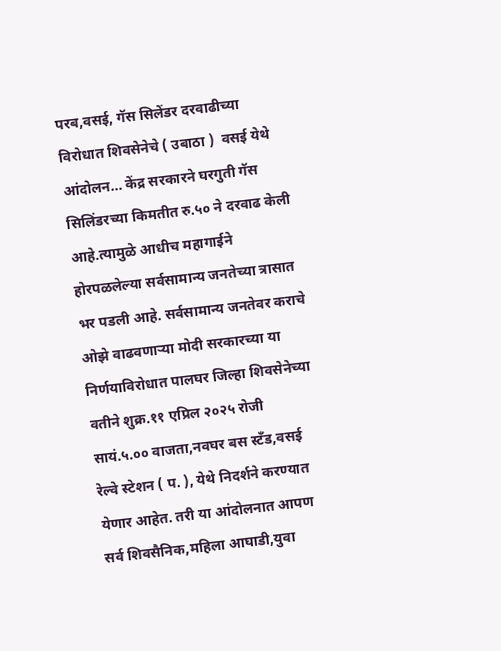परब,वसई, गॅस सिलेंडर दरवाढीच्या विरोधात शिवसेनेचे ( उबाठा )  वसई येथे आंदोलन… केंद्र सरकारने घरगुती गॅस सिलिंडरच्या किमतीत रु.५० ने दरवाढ केली आहे.त्यामुळे आधीच महागाईने होरपळलेल्या सर्वसामान्य जनतेच्या त्रासात भर पडली आहे. सर्वसामान्य जनतेवर कराचे ओझे वाढवणाऱ्या मोदी सरकारच्या या निर्णयाविरोधात पालघर जिल्हा शिवसेनेच्या वतीने शुक्र.११ एप्रिल २०२५ रोजी सायं.५.०० वाजता,नवघर बस स्टँड,वसई रेल्वे स्टेशन ( प. ), येथे निदर्शने करण्यात येणार आहेत. तरी या आंदोलनात आपण सर्व शिवसैनिक,महिला आघाडी,युवा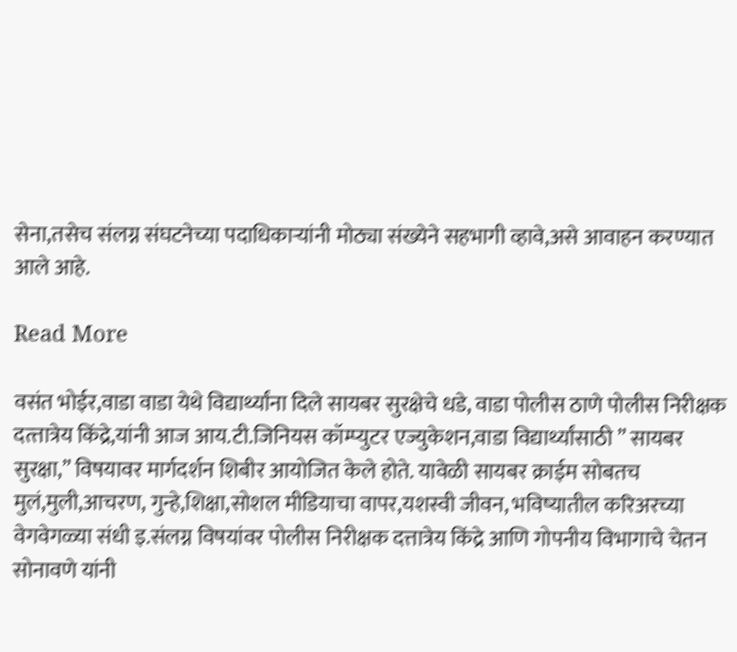सेना,तसेच संलग्न संघटनेच्या पदाधिकाऱ्यांनी मोठ्या संख्येने सहभागी व्हावे,असे आवाहन करण्यात आले आहे.

Read More

वसंत भोईर,वाडा वाडा येथे विद्यार्थ्यांना दिले सायबर सुरक्षेचे धडे, वाडा पोलीस ठाणे पोलीस निरीक्षक दत्त्तात्रेय किंद्रे,यांनी आज आय.टी.जिनियस कॉम्प्युटर एज्युकेशन,वाडा विद्यार्थ्यांसाठी ” सायबर सुरक्षा,” विषयावर मार्गदर्शन शिबीर आयोजित केले होते. यावेळी सायबर क्राईम सोबतच मुलं,मुली,आचरण, गुन्हे,शिक्षा,सोशल मीडियाचा वापर,यशस्वी जीवन, भविष्यातील करिअरच्या वेगवेगळ्या संधी इ.संलग्न विषयांवर पोलीस निरीक्षक दत्तात्रेय किंद्रे आणि गोपनीय विभागाचे चेतन सोनावणे यांनी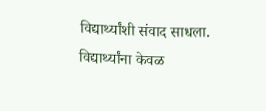विद्यार्थ्यांशी संवाद साधला. विद्यार्थ्यांना केवळ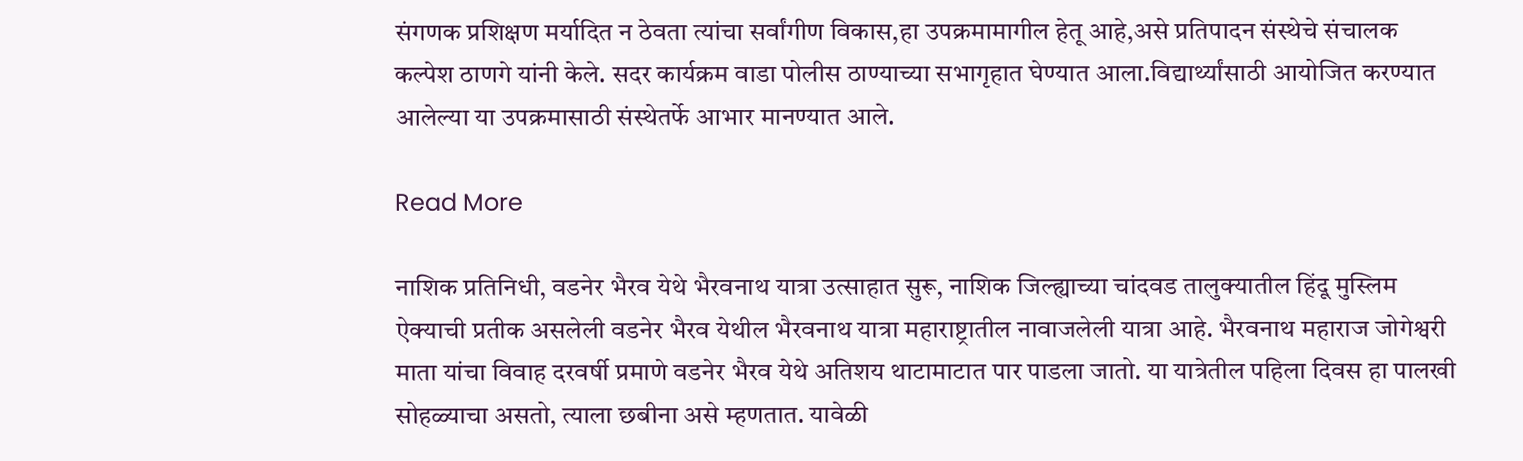संगणक प्रशिक्षण मर्यादित न ठेवता त्यांचा सर्वांगीण विकास,हा उपक्रमामागील हेतू आहे,असे प्रतिपादन संस्थेचे संचालक कल्पेश ठाणगे यांनी केले. सदर कार्यक्रम वाडा पोलीस ठाण्याच्या सभागृहात घेण्यात आला.विद्यार्थ्यांसाठी आयोजित करण्यात आलेल्या या उपक्रमासाठी संस्थेतर्फे आभार मानण्यात आले.

Read More

नाशिक प्रतिनिधी, वडनेर भैरव येथे भैरवनाथ यात्रा उत्साहात सुरू, नाशिक जिल्ह्याच्या चांदवड तालुक्यातील हिंदू मुस्लिम ऐक्याची प्रतीक असलेली वडनेर भैरव येथील भैरवनाथ यात्रा महाराष्ट्रातील नावाजलेली यात्रा आहे. भैरवनाथ महाराज जोगेश्वरी माता यांचा विवाह दरवर्षी प्रमाणे वडनेर भैरव येथे अतिशय थाटामाटात पार पाडला जातो. या यात्रेतील पहिला दिवस हा पालखी सोहळ्याचा असतो, त्याला छबीना असे म्हणतात. यावेळी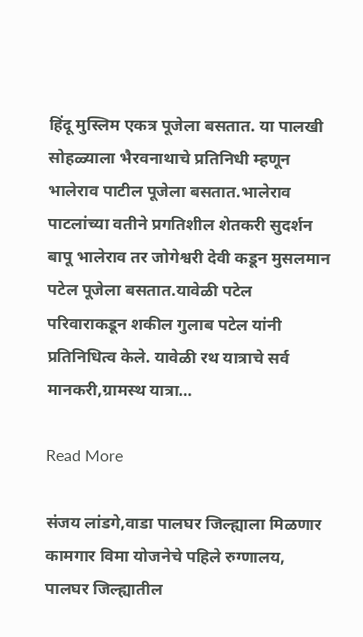हिंदू मुस्लिम एकत्र पूजेला बसतात. या पालखी सोहळ्याला भैरवनाथाचे प्रतिनिधी म्हणून भालेराव पाटील पूजेला बसतात.भालेराव पाटलांच्या वतीने प्रगतिशील शेतकरी सुदर्शन बापू भालेराव तर जोगेश्वरी देवी कडून मुसलमान पटेल पूजेला बसतात.यावेळी पटेल परिवाराकडून शकील गुलाब पटेल यांनी प्रतिनिधित्व केले. यावेळी रथ यात्राचे सर्व मानकरी,ग्रामस्थ यात्रा…

Read More

संजय लांडगे,वाडा पालघर जिल्ह्याला मिळणार कामगार विमा योजनेचे पहिले रुग्णालय, पालघर जिल्ह्यातील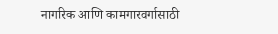नागरिक आणि कामगारवर्गासाठी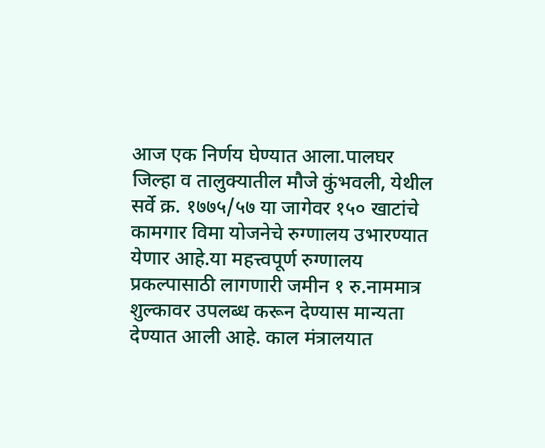आज एक निर्णय घेण्यात आला.पालघर जिल्हा व तालुक्यातील मौजे कुंभवली, येथील सर्वे क्र. १७७५/५७ या जागेवर १५० खाटांचे कामगार विमा योजनेचे रुग्णालय उभारण्यात येणार आहे.या महत्त्वपूर्ण रुग्णालय प्रकल्पासाठी लागणारी जमीन १ रु.नाममात्र शुल्कावर उपलब्ध करून देण्यास मान्यता देण्यात आली आहे. काल मंत्रालयात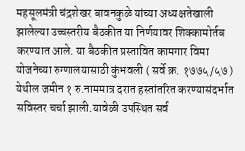महसूलमंत्री चंद्रशेखर बावनकुळे यांच्या अध्यक्षतेखाली झालेल्या उच्चस्तरीय बैठकीत या निर्णयावर शिक्कामोर्तब करण्यात आले. या बैठकीत प्रस्तावित कामगार विमा योजनेच्या रुग्णालयासाठी कुंभवली ( सर्वे क्र. १७७५/५७ ) येथील जमीन १ रु.नाममात्र दरात हस्तांतरित करण्यासंदर्भात सविस्तर चर्चा झाली.यावेळी उपस्थित सर्व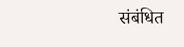संबंधित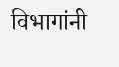विभागांनी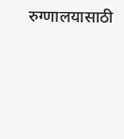रुग्णालयासाठी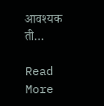आवश्यक ती…

Read More